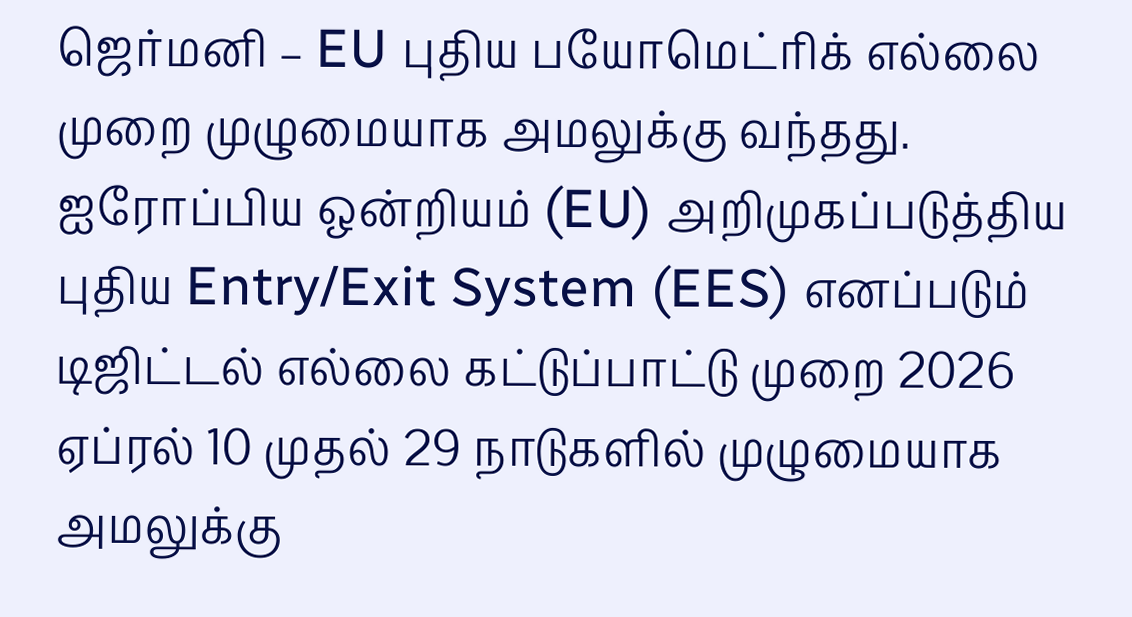ஜெர்மனி – EU புதிய பயோமெட்ரிக் எல்லை முறை முழுமையாக அமலுக்கு வந்தது.
ஐரோப்பிய ஒன்றியம் (EU) அறிமுகப்படுத்திய புதிய Entry/Exit System (EES) எனப்படும் டிஜிட்டல் எல்லை கட்டுப்பாட்டு முறை 2026 ஏப்ரல் 10 முதல் 29 நாடுகளில் முழுமையாக அமலுக்கு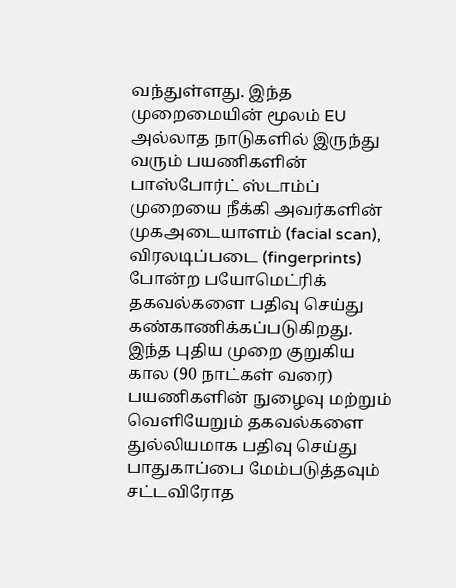வந்துள்ளது. இந்த முறைமையின் மூலம் EU அல்லாத நாடுகளில் இருந்து வரும் பயணிகளின் பாஸ்போர்ட் ஸ்டாம்ப் முறையை நீக்கி அவர்களின் முகஅடையாளம் (facial scan), விரலடிப்படை (fingerprints) போன்ற பயோமெட்ரிக் தகவல்களை பதிவு செய்து கண்காணிக்கப்படுகிறது.
இந்த புதிய முறை குறுகிய கால (90 நாட்கள் வரை) பயணிகளின் நுழைவு மற்றும் வெளியேறும் தகவல்களை துல்லியமாக பதிவு செய்து பாதுகாப்பை மேம்படுத்தவும் சட்டவிரோத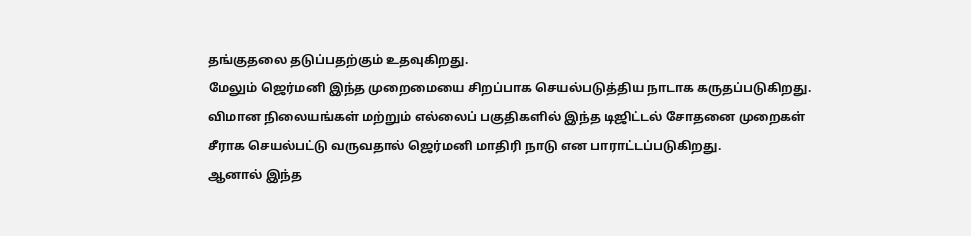தங்குதலை தடுப்பதற்கும் உதவுகிறது.
மேலும் ஜெர்மனி இந்த முறைமையை சிறப்பாக செயல்படுத்திய நாடாக கருதப்படுகிறது. விமான நிலையங்கள் மற்றும் எல்லைப் பகுதிகளில் இந்த டிஜிட்டல் சோதனை முறைகள் சீராக செயல்பட்டு வருவதால் ஜெர்மனி மாதிரி நாடு என பாராட்டப்படுகிறது.
ஆனால் இந்த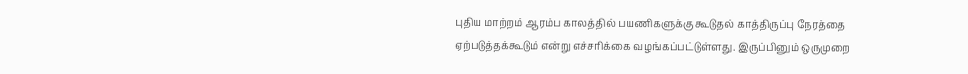புதிய மாற்றம் ஆரம்ப காலத்தில் பயணிகளுக்கு கூடுதல் காத்திருப்பு நேரத்தை ஏற்படுத்தக்கூடும் என்று எச்சரிக்கை வழங்கப்பட்டுள்ளது. இருப்பினும் ஒருமுறை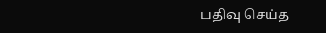பதிவு செய்த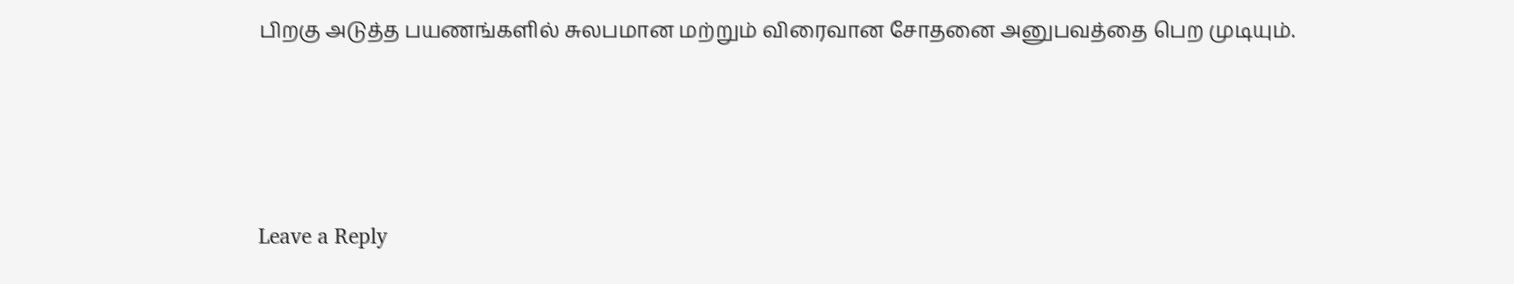பிறகு அடுத்த பயணங்களில் சுலபமான மற்றும் விரைவான சோதனை அனுபவத்தை பெற முடியும்.





Leave a Reply